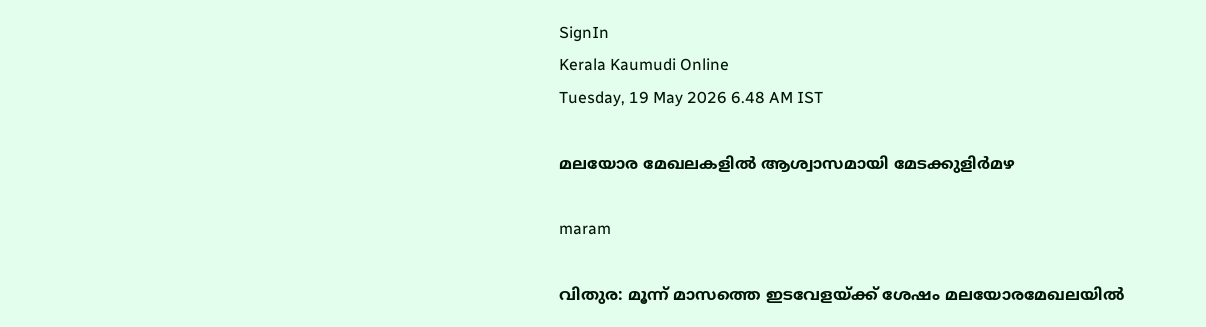SignIn
Kerala Kaumudi Online
Tuesday, 19 May 2026 6.48 AM IST

മലയോര മേഖലകളിൽ ആശ്വാസമായി മേടക്കുളിർമഴ

maram

വിതുര: മൂന്ന് മാസത്തെ ഇടവേളയ്ക്ക് ശേഷം മലയോരമേഖലയിൽ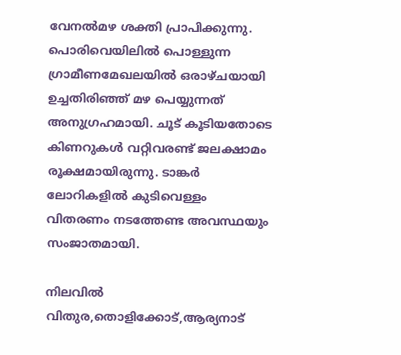വേനൽമഴ ശക്തി പ്രാപിക്കുന്നു. പൊരിവെയിലിൽ പൊള്ളുന്ന ഗ്രാമീണമേഖലയിൽ ഒരാഴ്ചയായി ഉച്ചതിരിഞ്ഞ് മഴ പെയ്യുന്നത് അനുഗ്രഹമായി. ചൂട് കൂടിയതോടെ കിണറുകൾ വറ്റിവരണ്ട് ജലക്ഷാമം രൂക്ഷമായിരുന്നു. ടാങ്കർ ലോറികളിൽ കുടിവെള്ളം വിതരണം നടത്തേണ്ട അവസ്ഥയും സംജാതമായി.

നിലവിൽ വിതുര,തൊളിക്കോട്,ആര്യനാട്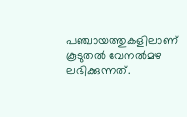പഞ്ചായത്തുകളിലാണ് കൂടുതൽ വേനൽമഴ ലഭിക്കുന്നത്.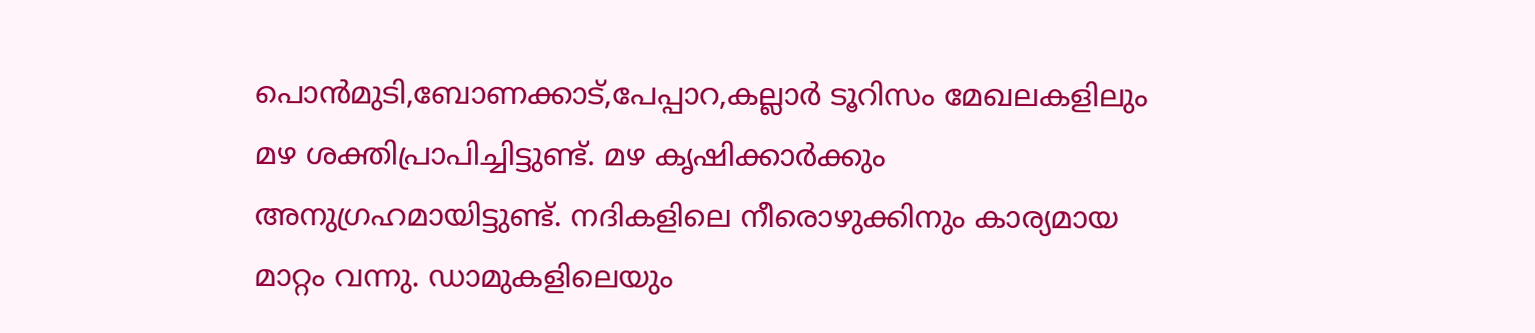പൊൻമുടി,ബോണക്കാട്,പേപ്പാറ,കല്ലാർ ടൂറിസം മേഖലകളിലും മഴ ശക്തിപ്രാപിച്ചിട്ടുണ്ട്. മഴ കൃഷിക്കാർക്കും അനുഗ്രഹമായിട്ടുണ്ട്. നദികളിലെ നീരൊഴുക്കിനും കാര്യമായ മാറ്റം വന്നു. ഡാമുകളിലെയും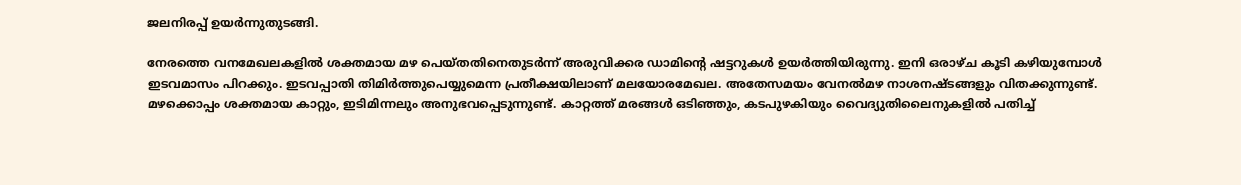ജലനിരപ്പ് ഉയർന്നുതുടങ്ങി.

നേരത്തെ വനമേഖലകളിൽ ശക്തമായ മഴ പെയ്തതിനെതുടർന്ന് അരുവിക്കര ഡാമിന്റെ ഷട്ടറുകൾ ഉയർത്തിയിരുന്നു. ഇനി ഒരാഴ്ച കൂടി കഴിയുമ്പോൾ ഇടവമാസം പിറക്കും. ഇടവപ്പാതി തിമിർത്തുപെയ്യുമെന്ന പ്രതീക്ഷയിലാണ് മലയോരമേഖല. അതേസമയം വേനൽമഴ നാശനഷ്ടങ്ങളും വിതക്കുന്നുണ്ട്. മഴക്കൊപ്പം ശക്തമായ കാറ്റും, ഇടിമിന്നലും അനുഭവപ്പെടുന്നുണ്ട്. കാറ്റത്ത് മരങ്ങൾ ഒടിഞ്ഞും, കടപുഴകിയും വൈദ്യുതിലൈനുകളിൽ പതിച്ച്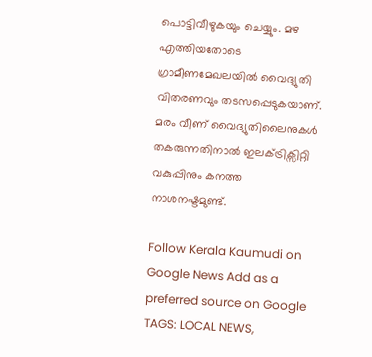പൊട്ടിവീഴുകയും ചെയ്യും. മഴ എത്തിയതോടെ ഗ്രാമീണമേഖലയിൽ വൈദ്യുതി വിതരണവും തടസപ്പെടുകയാണ്. മരം വീണ് വൈദ്യുതിലൈനുകൾ തകരുന്നതിനാൽ ഇലക്ട്രിക്സിറ്റി വകുപ്പിനും കനത്ത നാശനഷ്ടമുണ്ട്.

Follow Kerala Kaumudi on Google News Add as a preferred source on Google
TAGS: LOCAL NEWS,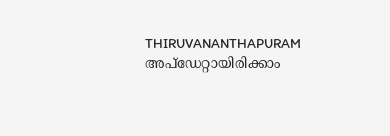THIRUVANANTHAPURAM
അപ്ഡേറ്റായിരിക്കാം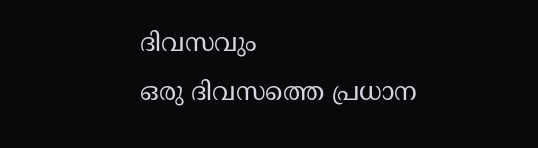ദിവസവും
ഒരു ദിവസത്തെ പ്രധാന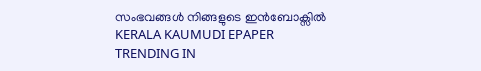സംഭവങ്ങൾ നിങ്ങളുടെ ഇൻബോക്സിൽ
KERALA KAUMUDI EPAPER
TRENDING IN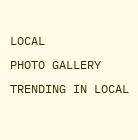LOCAL
PHOTO GALLERY
TRENDING IN LOCAL